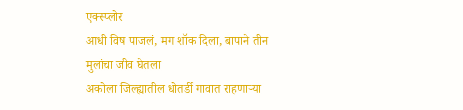एक्स्प्लोर
आधी विष पाजलं, मग शॉक दिला, बापाने तीन मुलांचा जीव घेतला
अकोला जिल्ह्यातील धोतर्डी गावात राहणाऱ्या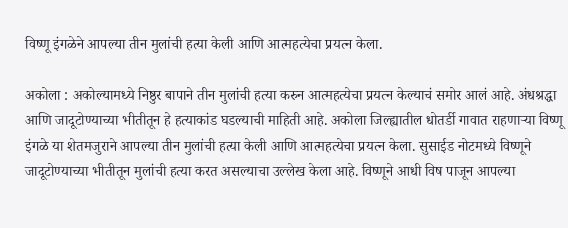विष्णू इंगळेने आपल्या तीन मुलांची हत्या केली आणि आत्महत्येचा प्रयत्न केला.

अकोला : अकोल्यामध्ये निष्ठुर बापाने तीन मुलांची हत्या करुन आत्महत्येचा प्रयत्न केल्याचं समोर आलं आहे. अंधश्रद्धा आणि जादूटोण्याच्या भीतीतून हे हत्याकांड घडल्याची माहिती आहे. अकोला जिल्ह्यातील धोतर्डी गावात राहणाऱ्या विष्णू इंगळे या शेतमजुराने आपल्या तीन मुलांची हत्या केली आणि आत्महत्येचा प्रयत्न केला. सुसाईड नोटमध्ये विष्णूने जादूटोण्याच्या भीतीतून मुलांची हत्या करत असल्याचा उल्लेख केला आहे. विष्णूने आधी विष पाजून आपल्या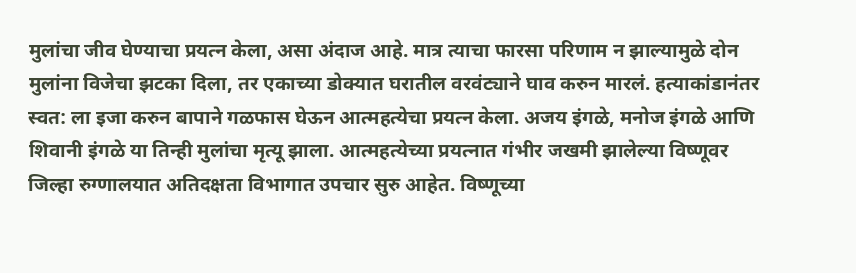मुलांचा जीव घेण्याचा प्रयत्न केला, असा अंदाज आहे. मात्र त्याचा फारसा परिणाम न झाल्यामुळे दोन मुलांना विजेचा झटका दिला, तर एकाच्या डोक्यात घरातील वरवंट्याने घाव करुन मारलं. हत्याकांडानंतर स्वत: ला इजा करुन बापाने गळफास घेऊन आत्महत्येचा प्रयत्न केला. अजय इंगळे, मनोज इंगळे आणि शिवानी इंगळे या तिन्ही मुलांचा मृत्यू झाला. आत्महत्येच्या प्रयत्नात गंभीर जखमी झालेल्या विष्णूवर जिल्हा रुग्णालयात अतिदक्षता विभागात उपचार सुरु आहेत. विष्णूच्या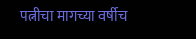पत्नीचा मागच्या वर्षीच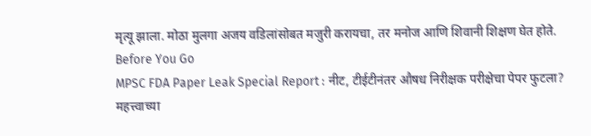मृत्यू झाला. मोठा मुलगा अजय वडिलांसोबत मजुरी करायचा, तर मनोज आणि शिवानी शिक्षण घेत होते.
Before You Go
MPSC FDA Paper Leak Special Report : नीट, टीईटीनंतर औषध निरीक्षक परीक्षेचा पेपर फुटला?
महत्त्वाच्या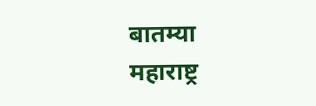बातम्या
महाराष्ट्र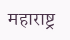महाराष्ट्र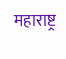महाराष्ट्र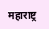महाराष्ट्र